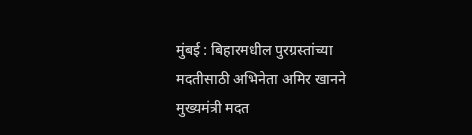मुंबई : बिहारमधील पुरग्रस्तांच्या मदतीसाठी अभिनेता अमिर खानने मुख्यमंत्री मदत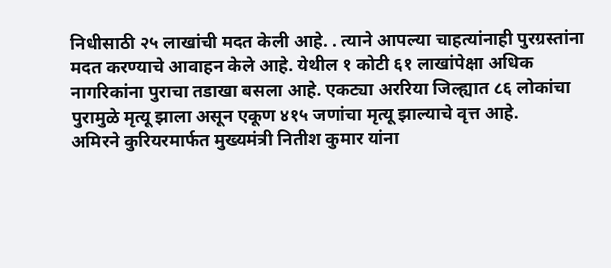निधीसाठी २५ लाखांची मदत केली आहे. . त्याने आपल्या चाहत्यांनाही पुरग्रस्तांना मदत करण्याचे आवाहन केले आहे. येथील १ कोटी ६१ लाखांपेक्षा अधिक नागरिकांना पुराचा तडाखा बसला आहे. एकट्या अररिया जिल्ह्यात ८६ लोकांचा पुरामुळे मृत्यू झाला असून एकूण ४१५ जणांचा मृत्यू झाल्याचे वृत्त आहे.
अमिरने कुरियरमार्फत मुख्यमंत्री नितीश कुमार यांना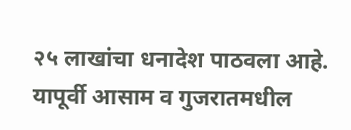२५ लाखांचा धनादेश पाठवला आहे. यापूर्वी आसाम व गुजरातमधील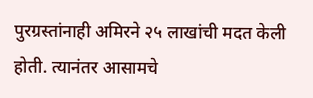पुरग्रस्तांनाही अमिरने २५ लाखांची मदत केली होती. त्यानंतर आसामचे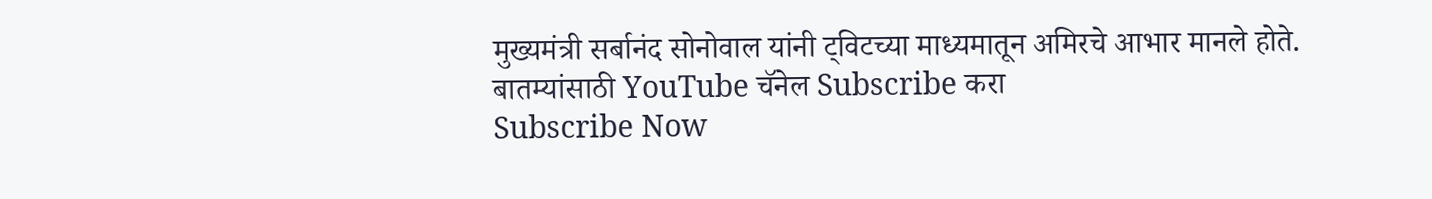मुख्यमंत्री सर्बानंद सोनोवाल यांनी ट्विटच्या माध्यमातून अमिरचे आभार मानले होते.
बातम्यांसाठी YouTube चॅनेल Subscribe करा
Subscribe Now